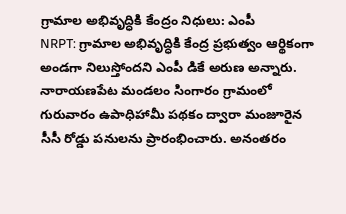గ్రామాల అభివృద్ధికి కేంద్రం నిధులు: ఎంపీ
NRPT: గ్రామాల అభివృద్ధికి కేంద్ర ప్రభుత్వం ఆర్థికంగా అండగా నిలుస్తోందని ఎంపీ డికే అరుణ అన్నారు. నారాయణపేట మండలం సింగారం గ్రామంలో గురువారం ఉపాధిహామీ పథకం ద్వారా మంజూరైన సీసీ రోడ్డు పనులను ప్రారంభించారు. అనంతరం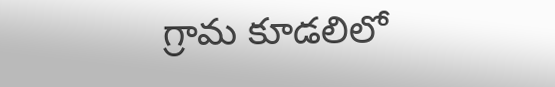గ్రామ కూడలిలో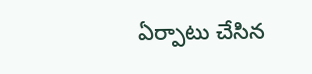ఏర్పాటు చేసిన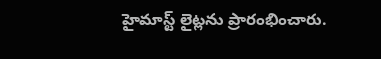హైమాస్ట్ లైట్లను ప్రారంభించారు.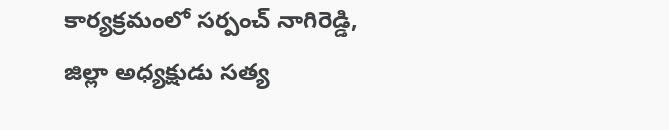కార్యక్రమంలో సర్పంచ్ నాగిరెడ్డి, జిల్లా అధ్యక్షుడు సత్య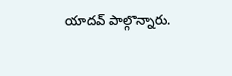యాదవ్ పాల్గొన్నారు.